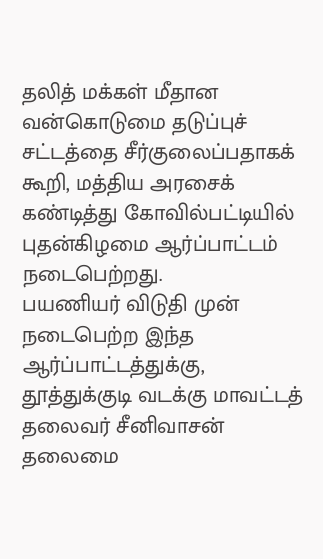தலித் மக்கள் மீதான வன்கொடுமை தடுப்புச் சட்டத்தை சீர்குலைப்பதாகக் கூறி, மத்திய அரசைக் கண்டித்து கோவில்பட்டியில் புதன்கிழமை ஆர்ப்பாட்டம் நடைபெற்றது.
பயணியர் விடுதி முன் நடைபெற்ற இந்த ஆர்ப்பாட்டத்துக்கு, தூத்துக்குடி வடக்கு மாவட்டத் தலைவர் சீனிவாசன் தலைமை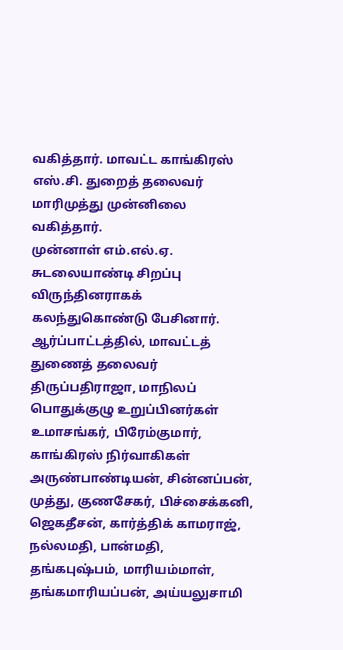வகித்தார். மாவட்ட காங்கிரஸ் எஸ்.சி. துறைத் தலைவர் மாரிமுத்து முன்னிலை வகித்தார்.
முன்னாள் எம்.எல்.ஏ. சுடலையாண்டி சிறப்பு விருந்தினராகக் கலந்துகொண்டு பேசினார்.
ஆர்ப்பாட்டத்தில், மாவட்டத் துணைத் தலைவர் திருப்பதிராஜா, மாநிலப் பொதுக்குழு உறுப்பினர்கள் உமாசங்கர், பிரேம்குமார், காங்கிரஸ் நிர்வாகிகள் அருண்பாண்டியன், சின்னப்பன், முத்து, குணசேகர், பிச்சைக்கனி, ஜெகதீசன், கார்த்திக் காமராஜ், நல்லமதி, பான்மதி, தங்கபுஷ்பம், மாரியம்மாள், தங்கமாரியப்பன், அய்யலுசாமி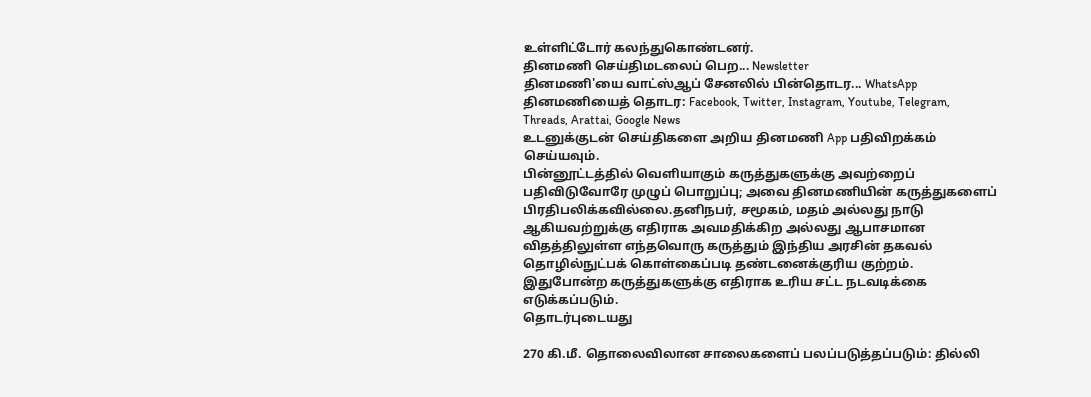உள்ளிட்டோர் கலந்துகொண்டனர்.
தினமணி செய்திமடலைப் பெற... Newsletter
தினமணி'யை வாட்ஸ்ஆப் சேனலில் பின்தொடர... WhatsApp
தினமணியைத் தொடர: Facebook, Twitter, Instagram, Youtube, Telegram, Threads, Arattai, Google News
உடனுக்குடன் செய்திகளை அறிய தினமணி App பதிவிறக்கம் செய்யவும்.
பின்னூட்டத்தில் வெளியாகும் கருத்துகளுக்கு அவற்றைப் பதிவிடுவோரே முழுப் பொறுப்பு; அவை தினமணியின் கருத்துகளைப் பிரதிபலிக்கவில்லை.தனிநபர், சமூகம், மதம் அல்லது நாடு ஆகியவற்றுக்கு எதிராக அவமதிக்கிற அல்லது ஆபாசமான விதத்திலுள்ள எந்தவொரு கருத்தும் இந்திய அரசின் தகவல் தொழில்நுட்பக் கொள்கைப்படி தண்டனைக்குரிய குற்றம். இதுபோன்ற கருத்துகளுக்கு எதிராக உரிய சட்ட நடவடிக்கை எடுக்கப்படும்.
தொடர்புடையது

270 கி.மீ. தொலைவிலான சாலைகளைப் பலப்படுத்தப்படும்: தில்லி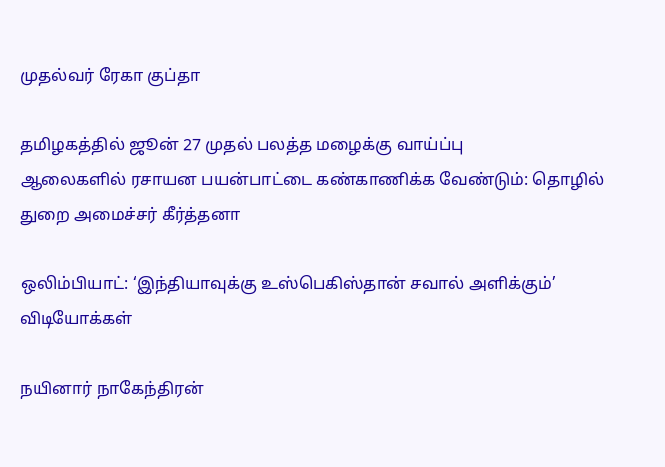முதல்வர் ரேகா குப்தா

தமிழகத்தில் ஜூன் 27 முதல் பலத்த மழைக்கு வாய்ப்பு
ஆலைகளில் ரசாயன பயன்பாட்டை கண்காணிக்க வேண்டும்: தொழில் துறை அமைச்சர் கீர்த்தனா

ஒலிம்பியாட்: ‘இந்தியாவுக்கு உஸ்பெகிஸ்தான் சவால் அளிக்கும்’
விடியோக்கள்

நயினார் நாகேந்திரன்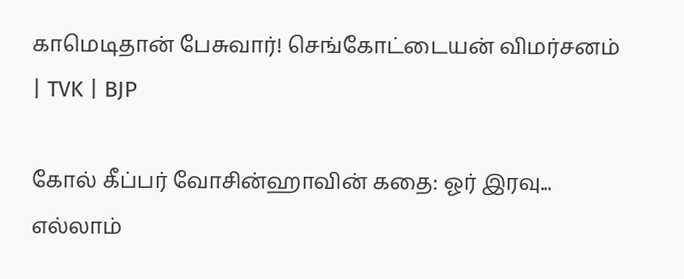காமெடிதான் பேசுவார்! செங்கோட்டையன் விமர்சனம் | TVK | BJP

கோல் கீப்பர் வோசின்ஹாவின் கதை: ஓர் இரவு... எல்லாம்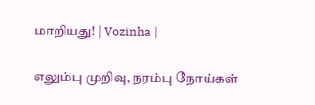மாறியது! | Vozinha |

எலும்பு முறிவு, நரம்பு நோய்கள்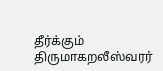தீர்க்கும் திருமாகறலீஸ்வரர்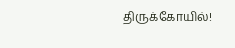திருக்கோயில்!